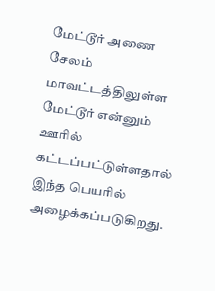மேட்டூர் அணை சேலம் மாவட்டத்திலுள்ள மேட்டூர் என்னும் ஊரில் கட்டப்பட்டுள்ளதால் இந்த பெயரில் அழைக்கப்படுகிறது.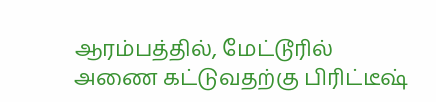ஆரம்பத்தில், மேட்டூரில் அணை கட்டுவதற்கு பிரிட்டீஷ்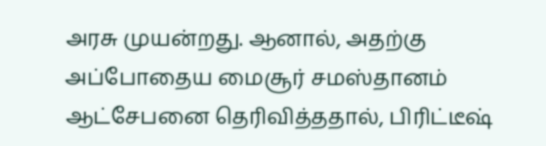அரசு முயன்றது. ஆனால், அதற்கு அப்போதைய மைசூர் சமஸ்தானம் ஆட்சேபனை தெரிவித்ததால், பிரிட்டீஷ்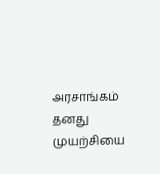அரசாங்கம் தனது முயற்சியை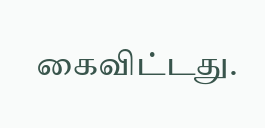கைவிட்டது.